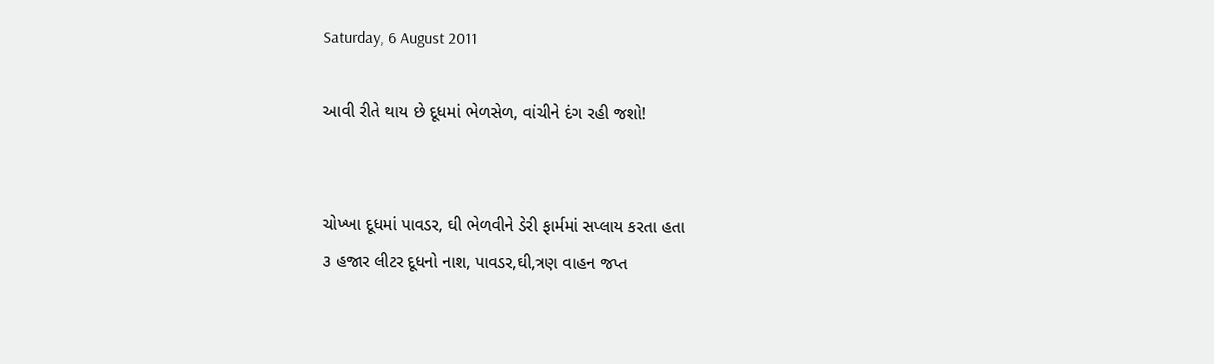Saturday, 6 August 2011

આવી રીતે થાય છે દૂધમાં ભેળસેળ, વાંચીને દંગ રહી જશો!


ચોખ્ખા દૂધમાં પાવડર, ઘી ભેળવીને ડેરી ફાર્મમાં સપ્લાય કરતા હતા
૩ હજાર લીટર દૂધનો નાશ, પાવડર,ઘી,ત્રણ વાહન જપ્ત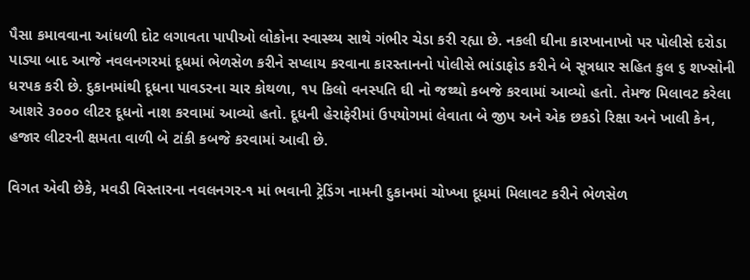પૈસા કમાવવાના આંધળી દોટ લગાવતા પાપીઓ લોકોના સ્વાસ્થ્ય સાથે ગંભીર ચેડા કરી રહ્યા છે. નકલી ઘીના કારખાનાખો પર પોલીસે દરોડા પાડ્યા બાદ આજે નવલનગરમાં દૂધમાં ભેળસેળ કરીને સપ્લાય કરવાના કારસ્તાનનો પોલીસે ભાંડાફોડ કરીને બે સૂત્રધાર સહિત કુલ ૬ શખ્સોની ધરપક કરી છે. દુકાનમાંથી દૂધના પાવડરના ચાર કોથળા, ૧પ કિલો વનસ્પતિ ઘી નો જથ્થો કબજે કરવામાં આવ્યો હતો. તેમજ મિલાવટ કરેલા આશરે ૩૦૦૦ લીટર દૂધનો નાશ કરવામાં આવ્યો હતો. દૂધની હેરાફેરીમાં ઉપયોગમાં લેવાતા બે જીપ અને એક છકડો રિક્ષા અને ખાલી કેન, હજાર લીટરની ક્ષમતા વાળી બે ટાંકી કબજે કરવામાં આવી છે.

વિગત એવી છેકે, મવડી વિસ્તારના નવલનગર-૧ માં ભવાની ટ્રેડિંગ નામની દુકાનમાં ચોખ્ખા દૂધમાં મિલાવટ કરીને ભેળસેળ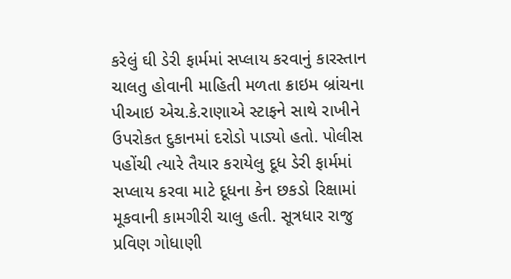કરેલું ઘી ડેરી ફાર્મમાં સપ્લાય કરવાનું કારસ્તાન ચાલતુ હોવાની માહિતી મળતા ક્રાઇમ બ્રાંચના પીઆઇ એચ.કે.રાણાએ સ્ટાફને સાથે રાખીને ઉપરોકત દુકાનમાં દરોડો પાડ્યો હતો. પોલીસ પહોંચી ત્યારે તૈયાર કરાયેલુ દૂધ ડેરી ફાર્મમાં સપ્લાય કરવા માટે દૂધના કેન છકડો રિક્ષામાં મૂકવાની કામગીરી ચાલુ હતી. સૂત્રધાર રાજુ પ્રવિણ ગોધાણી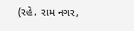(રહે. રામ નગર,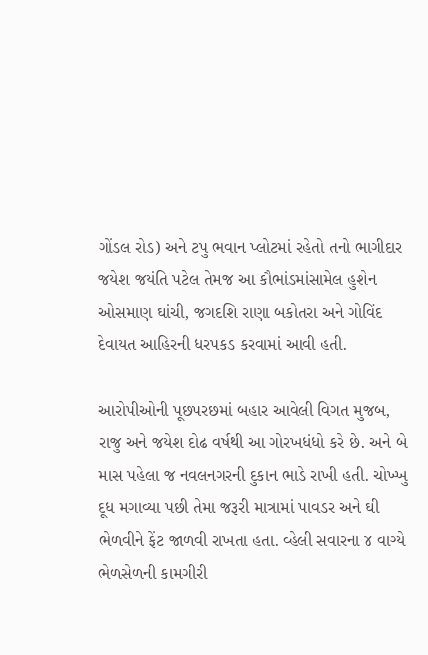ગોંડલ રોડ) અને ટપુ ભવાન પ્લોટમાં રહેતો તનો ભાગીદાર જયેશ જયંતિ પટેલ તેમજ આ કૌભાંડમાંસામેલ હુશેન ઓસમાણ ઘાંચી, જગદશિ રાણા બકોતરા અને ગોવિંદ દેવાયત આહિરની ધરપકડ કરવામાં આવી હતી.

આરોપીઓની પૂછપરછમાં બહાર આવેલી વિગત મુજબ, રાજુ અને જયેશ દોઢ વર્ષથી આ ગોરખધંધો કરે છે. અને બે માસ પહેલા જ નવલનગરની દુકાન ભાડે રાખી હતી. ચોખ્ખુ દૂધ મગાવ્યા પછી તેમા જરૂરી માત્રામાં પાવડર અને ઘી ભેળવીને ફેંટ જાળવી રાખતા હતા. વ્હેલી સવારના ૪ વાગ્યે ભેળસેળની કામગીરી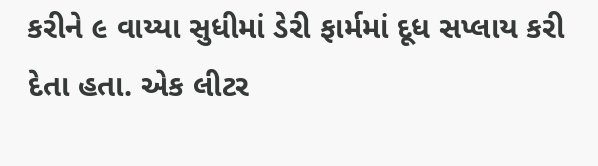કરીને ૯ વાય્યા સુધીમાં ડેરી ફાર્મમાં દૂધ સપ્લાય કરી દેતા હતા. એક લીટર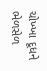ચોખ્ખા દૂધને ભેળસેળ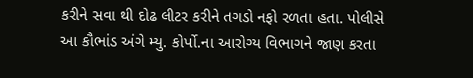કરીને સવા થી દોઢ લીટર કરીને તગડો નફો રળતા હતા. પોલીસે આ કૌભાંડ અંગે મ્યુ. કોર્પો.ના આરોગ્ય વિભાગને જાણ કરતા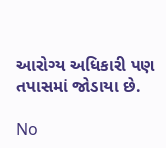આરોગ્ય અધિકારી પણ તપાસમાં જોડાયા છે.

No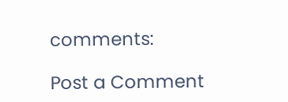comments:

Post a Comment